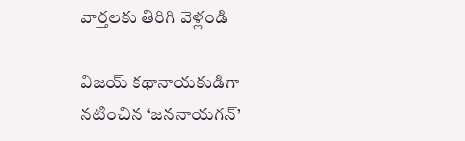వార్తలకు తిరిగి వెళ్లండి

విజయ్ కథానాయకుడిగా నటించిన ‘జననాయగన్’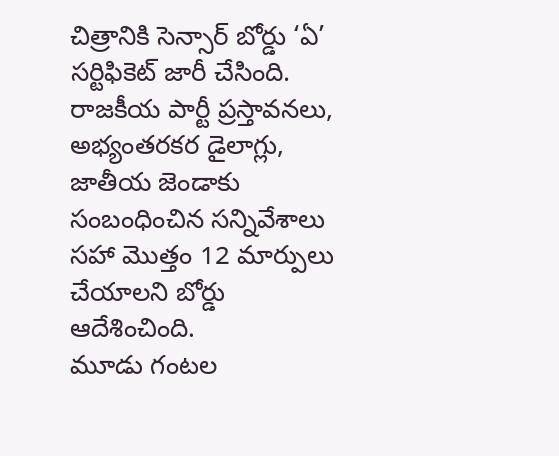చిత్రానికి సెన్సార్ బోర్డు ‘ఏ’ సర్టిఫికెట్ జారీ చేసింది. రాజకీయ పార్టీ ప్రస్తావనలు, అభ్యంతరకర డైలాగ్లు, జాతీయ జెండాకు సంబంధించిన సన్నివేశాలు సహా మొత్తం 12 మార్పులు చేయాలని బోర్డు ఆదేశించింది.
మూడు గంటల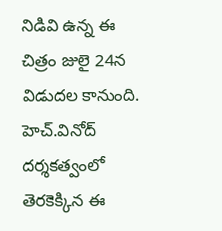నిడివి ఉన్న ఈ చిత్రం జులై 24న విడుదల కానుంది. హెచ్.వినోద్ దర్శకత్వంలో తెరకెక్కిన ఈ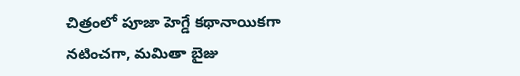చిత్రంలో పూజా హెగ్డే కథానాయికగా నటించగా, మమితా బైజు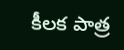కీలక పాత్ర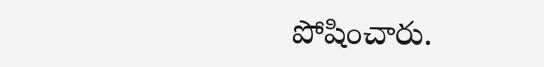పోషించారు.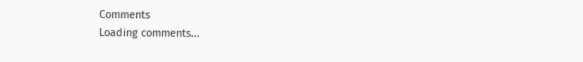Comments
Loading comments...